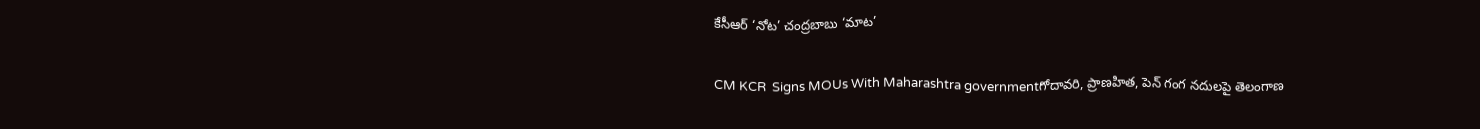కేసీఆర్ ‘నోట’ చంద్రబాబు ‘మాట’

CM KCR  Signs MOUs With Maharashtra governmentగోదావరి, ప్రాణహిత, పెన్ గంగ నదులపై తెలంగాణ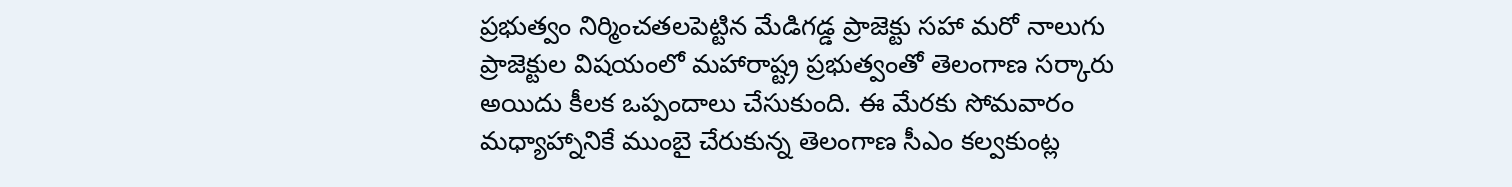ప్రభుత్వం నిర్మించతలపెట్టిన మేడిగడ్డ ప్రాజెక్టు సహా మరో నాలుగు ప్రాజెక్టుల విషయంలో మహారాష్ట్ర ప్రభుత్వంతో తెలంగాణ సర్కారు అయిదు కీలక ఒప్పందాలు చేసుకుంది. ఈ మేరకు సోమవారం మధ్యాహ్నానికే ముంబై చేరుకున్న తెలంగాణ సీఎం కల్వకుంట్ల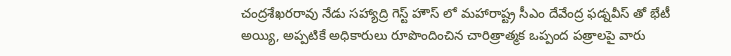చంద్రశేఖరరావు నేడు సహ్యాద్రి గెస్ట్ హౌస్ లో మహారాష్ట్ర సీఎం దేవేంద్ర ఫడ్నవీస్ తో భేటీ అయ్యి, అప్పటికే అధికారులు రూపొందించిన చారిత్రాత్మక ఒప్పంద పత్రాలపై వారు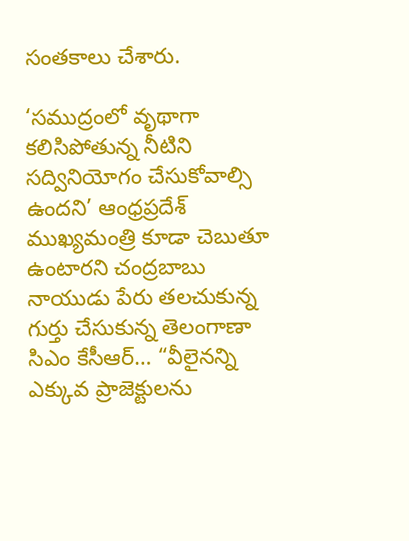సంతకాలు చేశారు.

‘సముద్రంలో వృథాగా కలిసిపోతున్న నీటిని సద్వినియోగం చేసుకోవాల్సి ఉందని’ ఆంధ్రప్రదేశ్ ముఖ్యమంత్రి కూడా చెబుతూ ఉంటారని చంద్రబాబు నాయుడు పేరు తలచుకున్న గుర్తు చేసుకున్న తెలంగాణా సిఎం కేసీఆర్… “వీలైనన్ని ఎక్కువ ప్రాజెక్టులను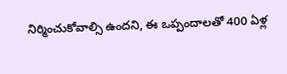నిర్మించుకోవాల్సి ఉందని, ఈ ఒప్పందాలతో 400 ఏళ్ల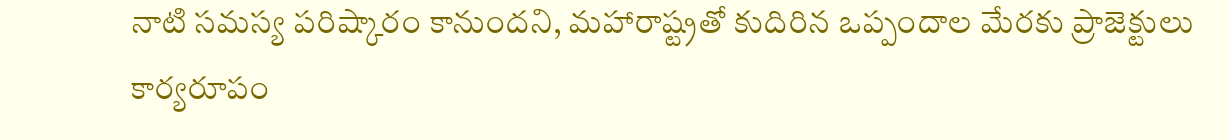నాటి సమస్య పరిష్కారం కానుందని, మహారాష్ట్రతో కుదిరిన ఒప్పందాల మేరకు ప్రాజెక్టులు కార్యరూపం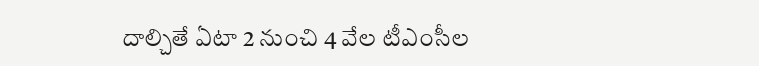దాల్చితే ఏటా 2 నుంచి 4 వేల టీఎంసీల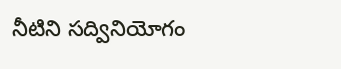నీటిని సద్వినియోగం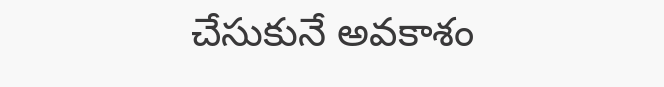చేసుకునే అవకాశం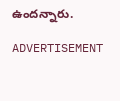ఉందన్నారు.

ADVERTISEMENT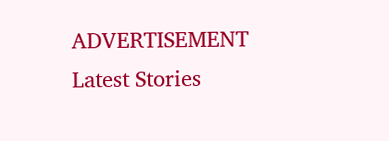ADVERTISEMENT
Latest Stories